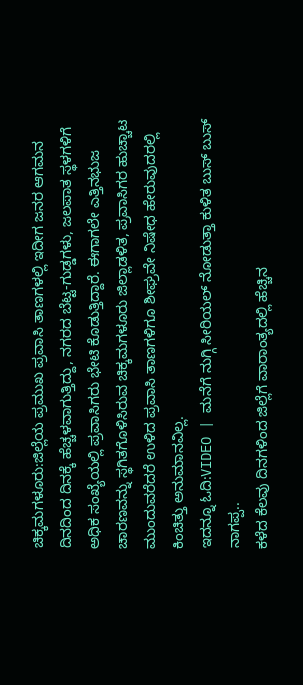ಚಿಕ್ಕಮಗಳೂರು:ಜಿಲ್ಲೆಯ ಪ್ರಮುಖ ಪ್ರವಾಸಿ ತಾಣಗಳಲ್ಲಿ ಇದೀಗ ಜನರ ಆಗಮನ ದಿನದಿಂದ ದಿನಕ್ಕೆ ಹೆಚ್ಚಳವಾಗುತ್ತಿದ್ದು, ನಗರದ ಬೆಟ್ಟ-ಗುಡ್ಡಗಳು, ಜಲಪಾತ ಸ್ಥಳಗಳಿಗೆ ಅಧಿಕ ಸಂಖ್ಯೆಯಲ್ಲಿ ಪ್ರವಾಸಿಗರು ಭೇಟಿ ಕೊಡುತ್ತಿದ್ದಾರೆ. ಈಗಾಗಲೇ ಎತ್ತಿನಭುಜ ಚಾರಣವನ್ನು ಸ್ಥಗಿತಗೊಳಿಸಿರುವ ಚಿಕ್ಕಮಗಳೂರು ಜಿಲ್ಲಾಡಳಿತ, ಪ್ರವಾಸಿಗರ ಹುಚ್ಚಾಟ ಮುಂದುವರೆದರೆ ಉಳಿದ ಪ್ರವಾಸಿ ತಾಣಗಳಿಗೂ ಶೀಘ್ರವೇ ನಿಷೇಧ ಹೇರುವುದರಲ್ಲಿ ಕಿಂಚಿತ್ತು ಅನುಮಾನವಿಲ್ಲ.
ಇದನ್ನೂ ಓದಿ:VIDEO | ಮನೆಗೆ ನುಗ್ಗಿ ಸೀರಿಯಲ್ ನೋಡುತ್ತಾ ಕುಳಿತ ಬುಸ್ ಬುಸ್ ನಾಗಪ್ಪ..
ಕಳೆದ ಕೆಲವು ದಿನಗಳಿಂದ ಜಿಲ್ಲೆಗೆ ವಾರಾಂತ್ಯದಲ್ಲಿ ಹೆಚ್ಚಿನ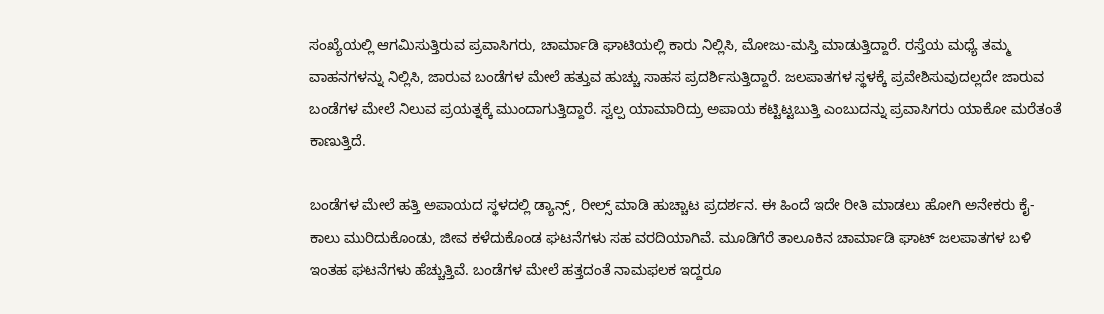ಸಂಖ್ಯೆಯಲ್ಲಿ ಆಗಮಿಸುತ್ತಿರುವ ಪ್ರವಾಸಿಗರು, ಚಾರ್ಮಾಡಿ ಘಾಟಿಯಲ್ಲಿ ಕಾರು ನಿಲ್ಲಿಸಿ, ಮೋಜು-ಮಸ್ತಿ ಮಾಡುತ್ತಿದ್ದಾರೆ. ರಸ್ತೆಯ ಮಧ್ಯೆ ತಮ್ಮ ವಾಹನಗಳನ್ನು ನಿಲ್ಲಿಸಿ, ಜಾರುವ ಬಂಡೆಗಳ ಮೇಲೆ ಹತ್ತುವ ಹುಚ್ಚು ಸಾಹಸ ಪ್ರದರ್ಶಿಸುತ್ತಿದ್ದಾರೆ. ಜಲಪಾತಗಳ ಸ್ಥಳಕ್ಕೆ ಪ್ರವೇಶಿಸುವುದಲ್ಲದೇ ಜಾರುವ ಬಂಡೆಗಳ ಮೇಲೆ ನಿಲುವ ಪ್ರಯತ್ನಕ್ಕೆ ಮುಂದಾಗುತ್ತಿದ್ದಾರೆ. ಸ್ವಲ್ಪ ಯಾಮಾರಿದ್ರು ಅಪಾಯ ಕಟ್ಟಿಟ್ಟಬುತ್ತಿ ಎಂಬುದನ್ನು ಪ್ರವಾಸಿಗರು ಯಾಕೋ ಮರೆತಂತೆ ಕಾಣುತ್ತಿದೆ.

ಬಂಡೆಗಳ ಮೇಲೆ ಹತ್ತಿ ಅಪಾಯದ ಸ್ಥಳದಲ್ಲಿ ಡ್ಯಾನ್ಸ್, ರೀಲ್ಸ್ ಮಾಡಿ ಹುಚ್ಚಾಟ ಪ್ರದರ್ಶನ. ಈ ಹಿಂದೆ ಇದೇ ರೀತಿ ಮಾಡಲು ಹೋಗಿ ಅನೇಕರು ಕೈ-ಕಾಲು ಮುರಿದುಕೊಂಡು, ಜೀವ ಕಳೆದುಕೊಂಡ ಘಟನೆಗಳು ಸಹ ವರದಿಯಾಗಿವೆ. ಮೂಡಿಗೆರೆ ತಾಲೂಕಿನ ಚಾರ್ಮಾಡಿ ಘಾಟ್ ಜಲಪಾತಗಳ ಬಳಿ ಇಂತಹ ಘಟನೆಗಳು ಹೆಚ್ಚುತ್ತಿವೆ. ಬಂಡೆಗಳ ಮೇಲೆ ಹತ್ತದಂತೆ ನಾಮಫಲಕ ಇದ್ದರೂ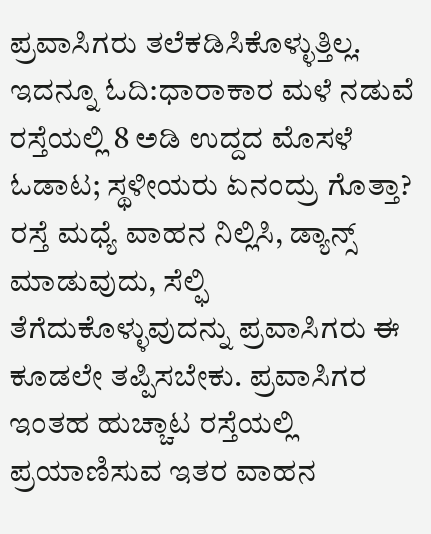ಪ್ರವಾಸಿಗರು ತಲೆಕಡಿಸಿಕೊಳ್ಳುತ್ತಿಲ್ಲ.
ಇದನ್ನೂ ಓದಿ:ಧಾರಾಕಾರ ಮಳೆ ನಡುವೆ ರಸ್ತೆಯಲ್ಲಿ 8 ಅಡಿ ಉದ್ದದ ಮೊಸಳೆ ಓಡಾಟ; ಸ್ಥಳೀಯರು ಏನಂದ್ರು ಗೊತ್ತಾ?
ರಸ್ತೆ ಮಧ್ಯೆ ವಾಹನ ನಿಲ್ಲಿಸಿ, ಡ್ಯಾನ್ಸ್ ಮಾಡುವುದು, ಸೆಲ್ಫಿ ತೆಗೆದುಕೊಳ್ಳುವುದನ್ನು ಪ್ರವಾಸಿಗರು ಈ ಕೂಡಲೇ ತಪ್ಪಿಸಬೇಕು. ಪ್ರವಾಸಿಗರ ಇಂತಹ ಹುಚ್ಚಾಟ ರಸ್ತೆಯಲ್ಲಿ ಪ್ರಯಾಣಿಸುವ ಇತರ ವಾಹನ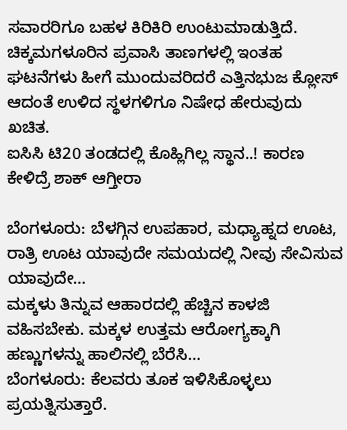ಸವಾರರಿಗೂ ಬಹಳ ಕಿರಿಕಿರಿ ಉಂಟುಮಾಡುತ್ತಿದೆ. ಚಿಕ್ಕಮಗಳೂರಿನ ಪ್ರವಾಸಿ ತಾಣಗಳಲ್ಲಿ ಇಂತಹ ಘಟನೆಗಳು ಹೀಗೆ ಮುಂದುವರಿದರೆ ಎತ್ತಿನಭುಜ ಕ್ಲೋಸ್ ಆದಂತೆ ಉಳಿದ ಸ್ಥಳಗಳಿಗೂ ನಿಷೇಧ ಹೇರುವುದು ಖಚಿತ.
ಐಸಿಸಿ ಟಿ20 ತಂಡದಲ್ಲಿ ಕೊಹ್ಲಿಗಿಲ್ಲ ಸ್ಥಾನ..! ಕಾರಣ ಕೇಳಿದ್ರೆ ಶಾಕ್ ಆಗ್ತೀರಾ

ಬೆಂಗಳೂರು: ಬೆಳಗ್ಗಿನ ಉಪಹಾರ, ಮಧ್ಯಾಹ್ನದ ಊಟ, ರಾತ್ರಿ ಊಟ ಯಾವುದೇ ಸಮಯದಲ್ಲಿ ನೀವು ಸೇವಿಸುವ ಯಾವುದೇ…
ಮಕ್ಕಳು ತಿನ್ನುವ ಆಹಾರದಲ್ಲಿ ಹೆಚ್ಚಿನ ಕಾಳಜಿ ವಹಿಸಬೇಕು. ಮಕ್ಕಳ ಉತ್ತಮ ಆರೋಗ್ಯಕ್ಕಾಗಿ ಹಣ್ಣುಗಳನ್ನು ಹಾಲಿನಲ್ಲಿ ಬೆರೆಸಿ…
ಬೆಂಗಳೂರು: ಕೆಲವರು ತೂಕ ಇಳಿಸಿಕೊಳ್ಳಲು ಪ್ರಯತ್ನಿಸುತ್ತಾರೆ.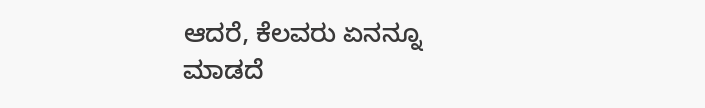ಆದರೆ, ಕೆಲವರು ಏನನ್ನೂ ಮಾಡದೆ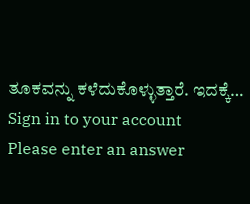ತೂಕವನ್ನು ಕಳೆದುಕೊಳ್ಳುತ್ತಾರೆ. ಇದಕ್ಕೆ…
Sign in to your account
Please enter an answer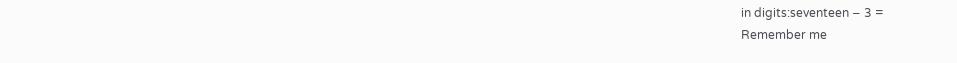in digits:seventeen − 3 =
Remember me